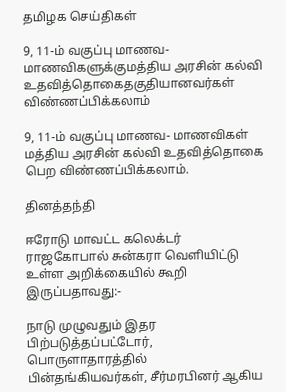தமிழக செய்திகள்

9, 11-ம் வகுப்பு மாணவ- மாணவிகளுக்குமத்திய அரசின் கல்வி உதவித்தொகைதகுதியானவர்கள் விண்ணப்பிக்கலாம்

9, 11-ம் வகுப்பு மாணவ- மாணவிகள் மத்திய அரசின் கல்வி உதவித்தொகை பெற விண்ணப்பிக்கலாம்.

தினத்தந்தி

ஈரோடு மாவட்ட கலெக்டர் ராஜகோபால் சுன்கரா வெளியிட்டு உள்ள அறிக்கையில் கூறி இருப்பதாவது:-

நாடு முழுவதும் இதர பிற்படுத்தப்பட்டோர், பொருளாதாரத்தில் பின்தங்கியவர்கள், சீர்மரபினர் ஆகிய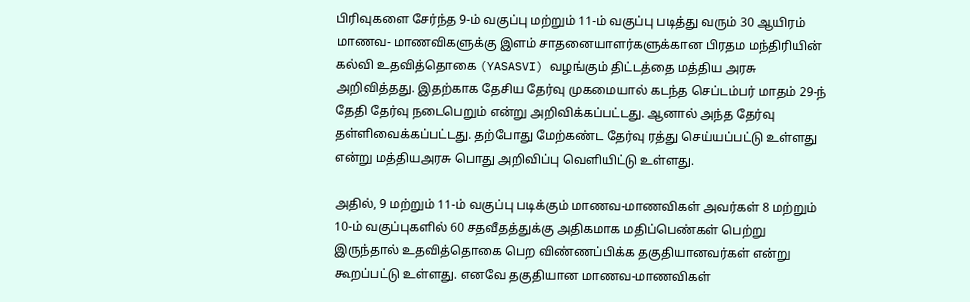பிரிவுகளை சேர்ந்த 9-ம் வகுப்பு மற்றும் 11-ம் வகுப்பு படித்து வரும் 30 ஆயிரம் மாணவ- மாணவிகளுக்கு இளம் சாதனையாளர்களுக்கான பிரதம மந்திரியின் கல்வி உதவித்தொகை (YASASVI) வழங்கும் திட்டத்தை மத்திய அரசு அறிவித்தது. இதற்காக தேசிய தேர்வு முகமையால் கடந்த செப்டம்பர் மாதம் 29-ந் தேதி தேர்வு நடைபெறும் என்று அறிவிக்கப்பட்டது. ஆனால் அந்த தேர்வு தள்ளிவைக்கப்பட்டது. தற்போது மேற்கண்ட தேர்வு ரத்து செய்யப்பட்டு உள்ளது என்று மத்தியஅரசு பொது அறிவிப்பு வெளியிட்டு உள்ளது.

அதில், 9 மற்றும் 11-ம் வகுப்பு படிக்கும் மாணவ-மாணவிகள் அவர்கள் 8 மற்றும் 10-ம் வகுப்புகளில் 60 சதவீதத்துக்கு அதிகமாக மதிப்பெண்கள் பெற்று இருந்தால் உதவித்தொகை பெற விண்ணப்பிக்க தகுதியானவர்கள் என்று கூறப்பட்டு உள்ளது. எனவே தகுதியான மாணவ-மாணவிகள்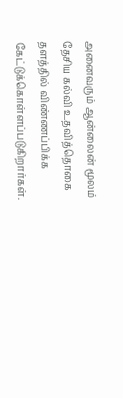அனைவரும் ஆன்லைன் மூலம் தேசிய கல்வி உதவித்தொகை தளத்தில் விண்ணப்பிக்க கேட்டுக்கொள்ளப்படுகிறார்கள்.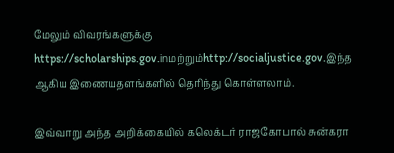மேலும் விவரங்களுக்கு https://scholarships.gov.inமற்றும்http://socialjustice.gov.இந்த ஆகிய இணையதளங்களில் தெரிந்து கொள்ளலாம்.

இவ்வாறு அந்த அறிக்கையில் கலெக்டர் ராஜகோபால் சுன்கரா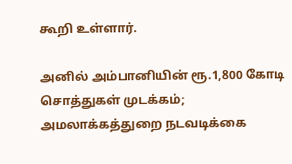கூறி உள்ளார்.

அனில் அம்பானியின் ரூ.1,800 கோடி சொத்துகள் முடக்கம்; அமலாக்கத்துறை நடவடிக்கை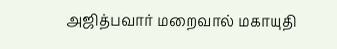அஜித்பவார் மறைவால் மகாயுதி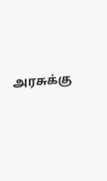அரசுக்கு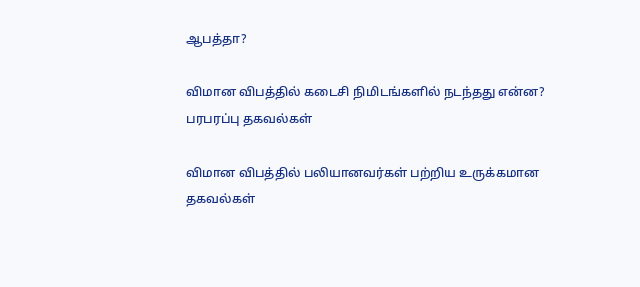ஆபத்தா?

விமான விபத்தில் கடைசி நிமிடங்களில் நடந்தது என்ன? பரபரப்பு தகவல்கள்

விமான விபத்தில் பலியானவர்கள் பற்றிய உருக்கமான தகவல்கள்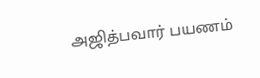அஜித்பவார் பயணம்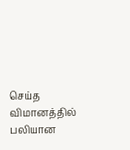செய்த விமானத்தில் பலியான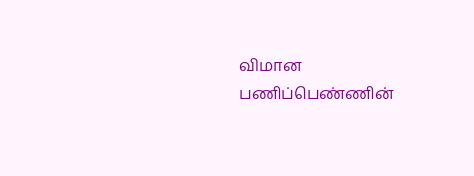விமான பணிப்பெண்ணின்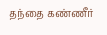தந்தை கண்ணீர்